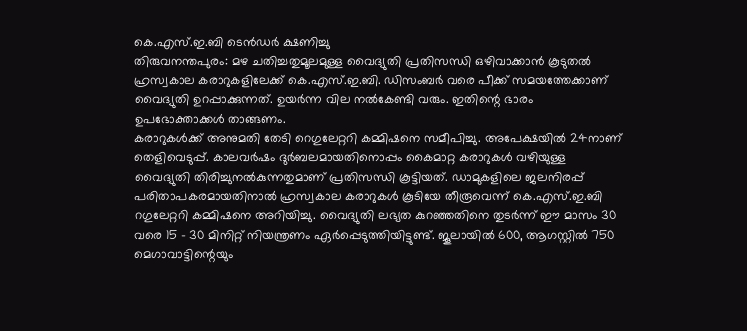കെ.എസ്.ഇ.ബി ടെൻഡർ ക്ഷണിച്ചു
തിരുവനന്തപുരം: മഴ ചതിച്ചതുമൂലമുള്ള വൈദ്യുതി പ്രതിസന്ധി ഒഴിവാക്കാൻ കൂടുതൽ ഹ്രസ്വകാല കരാറുകളിലേക്ക് കെ.എസ്.ഇ.ബി. ഡിസംബർ വരെ പീക്ക് സമയത്തേക്കാണ് വൈദ്യുതി ഉറപ്പാക്കുന്നത്. ഉയർന്ന വില നൽകേണ്ടി വരും. ഇതിന്റെ ഭാരം ഉപഭോക്താക്കൾ താങ്ങണം.
കരാറുകൾക്ക് അനുമതി തേടി റെഗുലേറ്ററി കമ്മിഷനെ സമീപിച്ചു. അപേക്ഷയിൽ 24നാണ് തെളിവെടുപ്പ്. കാലവർഷം ദുർബലമായതിനൊപ്പം കൈമാറ്റ കരാറുകൾ വഴിയുള്ള വൈദ്യുതി തിരിച്ചുനൽകുന്നതുമാണ് പ്രതിസന്ധി കൂട്ടിയത്. ഡാമുകളിലെ ജലനിരപ്പ് പരിതാപകരമായതിനാൽ ഹ്രസ്വകാല കരാറുകൾ കൂടിയേ തീരൂവെന്ന് കെ.എസ്.ഇ.ബി റഗുലേറ്ററി കമ്മിഷനെ അറിയിച്ചു. വൈദ്യുതി ലഭ്യത കുറഞ്ഞതിനെ തുടർന്ന് ഈ മാസം 30 വരെ 15 - 30 മിനിറ്റ് നിയന്ത്രണം ഏർപ്പെടുത്തിയിട്ടുണ്ട്. ജൂലായിൽ 600, ആഗസ്റ്റിൽ 750 മെഗാവാട്ടിന്റെയും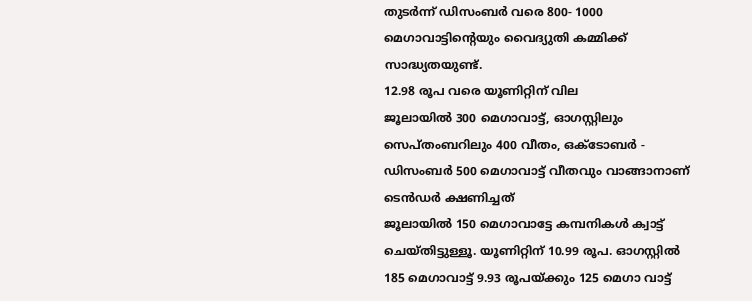തുടർന്ന് ഡിസംബർ വരെ 800- 1000 മെഗാവാട്ടിന്റെയും വൈദ്യുതി കമ്മിക്ക് സാദ്ധ്യതയുണ്ട്.
12.98 രൂപ വരെ യൂണിറ്റിന് വില
ജൂലായിൽ 300 മെഗാവാട്ട്, ഓഗസ്റ്റിലും സെപ്തംബറിലും 400 വീതം, ഒക്ടോബർ - ഡിസംബർ 500 മെഗാവാട്ട് വീതവും വാങ്ങാനാണ് ടെൻഡർ ക്ഷണിച്ചത്
ജൂലായിൽ 150 മെഗാവാട്ടേ കമ്പനികൾ ക്വാട്ട് ചെയ്തിട്ടുള്ളൂ. യൂണിറ്റിന് 10.99 രൂപ. ഓഗസ്റ്റിൽ 185 മെഗാവാട്ട് 9.93 രൂപയ്ക്കും 125 മെഗാ വാട്ട്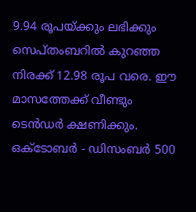9.94 രൂപയ്ക്കും ലഭിക്കും
സെപ്തംബറിൽ കുറഞ്ഞ നിരക്ക് 12.98 രൂപ വരെ. ഈ മാസത്തേക്ക് വീണ്ടും ടെൻഡർ ക്ഷണിക്കും. ഒക്ടോബർ - ഡിസംബർ 500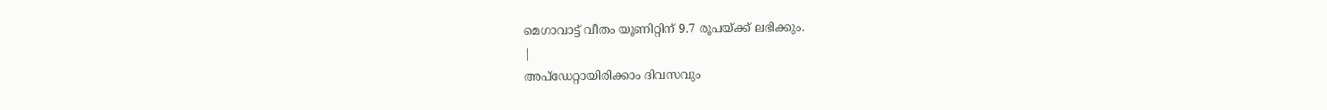മെഗാവാട്ട് വീതം യൂണിറ്റിന് 9.7 രൂപയ്ക്ക് ലഭിക്കും.
|
അപ്ഡേറ്റായിരിക്കാം ദിവസവും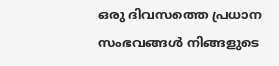ഒരു ദിവസത്തെ പ്രധാന സംഭവങ്ങൾ നിങ്ങളുടെ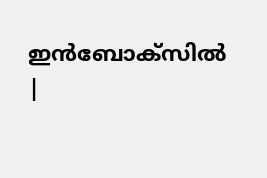ഇൻബോക്സിൽ |